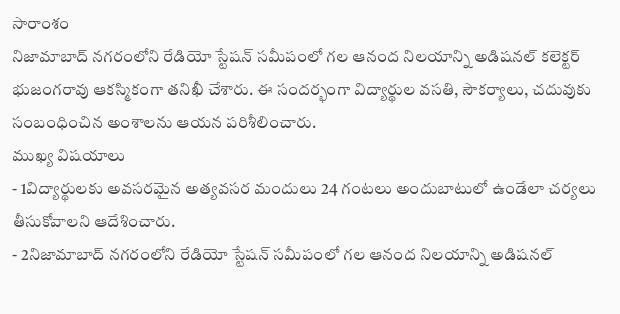సారాంశం
నిజామాబాద్ నగరంలోని రేడియో స్టేషన్ సమీపంలో గల ఆనంద నిలయాన్ని అడిషనల్ కలెక్టర్ భుజంగరావు ఆకస్మికంగా తనిఖీ చేశారు. ఈ సందర్భంగా విద్యార్థుల వసతి, సౌకర్యాలు, చదువుకు సంబంధించిన అంశాలను ఆయన పరిశీలించారు.
ముఖ్య విషయాలు
- 1విద్యార్థులకు అవసరమైన అత్యవసర మందులు 24 గంటలు అందుబాటులో ఉండేలా చర్యలు తీసుకోవాలని ఆదేశించారు.
- 2నిజామాబాద్ నగరంలోని రేడియో స్టేషన్ సమీపంలో గల ఆనంద నిలయాన్ని అడిషనల్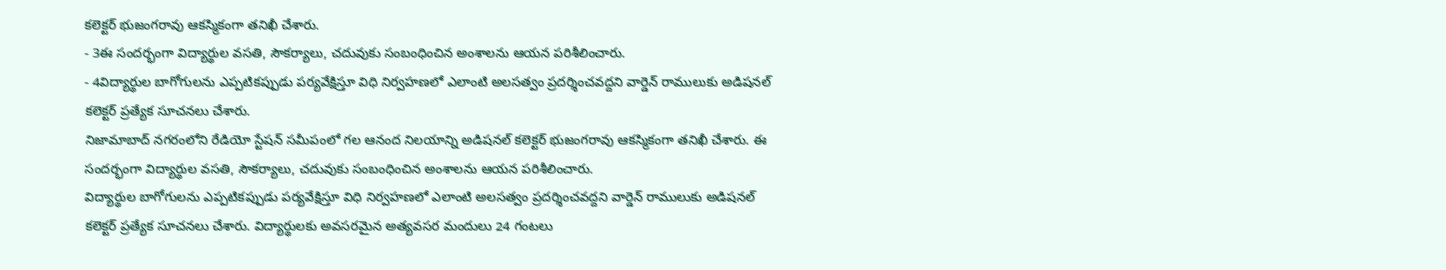కలెక్టర్ భుజంగరావు ఆకస్మికంగా తనిఖీ చేశారు.
- 3ఈ సందర్భంగా విద్యార్థుల వసతి, సౌకర్యాలు, చదువుకు సంబంధించిన అంశాలను ఆయన పరిశీలించారు.
- 4విద్యార్థుల బాగోగులను ఎప్పటికప్పుడు పర్యవేక్షిస్తూ విధి నిర్వహణలో ఎలాంటి అలసత్వం ప్రదర్శించవద్దని వార్డెన్ రాములుకు అడిషనల్ కలెక్టర్ ప్రత్యేక సూచనలు చేశారు.
నిజామాబాద్ నగరంలోని రేడియో స్టేషన్ సమీపంలో గల ఆనంద నిలయాన్ని అడిషనల్ కలెక్టర్ భుజంగరావు ఆకస్మికంగా తనిఖీ చేశారు. ఈ సందర్భంగా విద్యార్థుల వసతి, సౌకర్యాలు, చదువుకు సంబంధించిన అంశాలను ఆయన పరిశీలించారు.
విద్యార్థుల బాగోగులను ఎప్పటికప్పుడు పర్యవేక్షిస్తూ విధి నిర్వహణలో ఎలాంటి అలసత్వం ప్రదర్శించవద్దని వార్డెన్ రాములుకు అడిషనల్ కలెక్టర్ ప్రత్యేక సూచనలు చేశారు. విద్యార్థులకు అవసరమైన అత్యవసర మందులు 24 గంటలు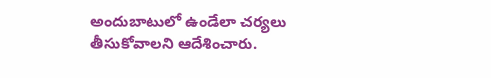అందుబాటులో ఉండేలా చర్యలు తీసుకోవాలని ఆదేశించారు.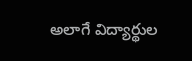అలాగే విద్యార్థుల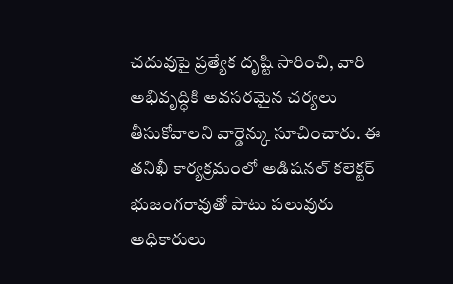చదువుపై ప్రత్యేక దృష్టి సారించి, వారి అభివృద్ధికి అవసరమైన చర్యలు తీసుకోవాలని వార్డెన్కు సూచించారు. ఈ తనిఖీ కార్యక్రమంలో అడిషనల్ కలెక్టర్ భుజంగరావుతో పాటు పలువురు అధికారులు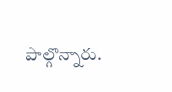పాల్గొన్నారు.